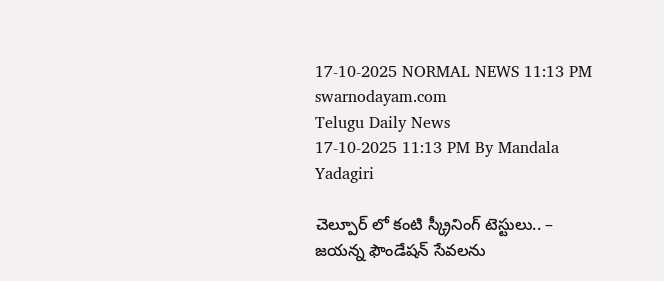17-10-2025 NORMAL NEWS 11:13 PM
swarnodayam.com
Telugu Daily News
17-10-2025 11:13 PM By Mandala Yadagiri

చెల్పూర్ లో కంటి స్క్రీనింగ్ టెస్టులు.. – జయన్న ఫౌండేషన్ సేవలను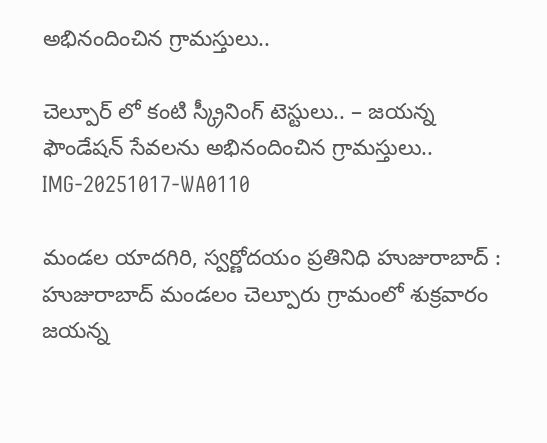అభినందించిన గ్రామస్తులు..

చెల్పూర్ లో కంటి స్క్రీనింగ్ టెస్టులు.. – జయన్న  ఫౌండేషన్ సేవలను అభినందించిన గ్రామస్తులు..
IMG-20251017-WA0110

మండల యాదగిరి, స్వర్ణోదయం ప్రతినిధి హుజురాబాద్ :
హుజురాబాద్ మండలం చెల్పూరు గ్రామంలో శుక్రవారం
జయన్న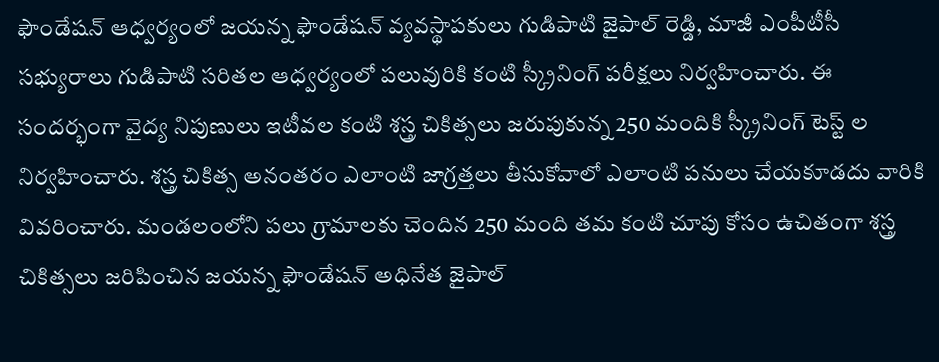ఫౌండేషన్ ఆధ్వర్యంలో జయన్న ఫౌండేషన్ వ్యవస్థాపకులు గుడిపాటి జైపాల్ రెడ్డి, మాజీ ఎంపీటీసీ సభ్యురాలు గుడిపాటి సరితల ఆధ్వర్యంలో పలువురికి కంటి స్క్రీనింగ్ పరీక్షలు నిర్వహించారు. ఈ సందర్భంగా వైద్య నిపుణులు ఇటీవల కంటి శస్త్ర చికిత్సలు జరుపుకున్న 250 మందికి స్క్రీనింగ్ టెస్ట్ ల నిర్వహించారు. శస్త్ర చికిత్స అనంతరం ఎలాంటి జాగ్రత్తలు తీసుకోవాలో ఎలాంటి పనులు చేయకూడదు వారికి వివరించారు. మండలంలోని పలు గ్రామాలకు చెందిన 250 మంది తమ కంటి చూపు కోసం ఉచితంగా శస్త్ర చికిత్సలు జరిపించిన జయన్న ఫౌండేషన్ అధినేత జైపాల్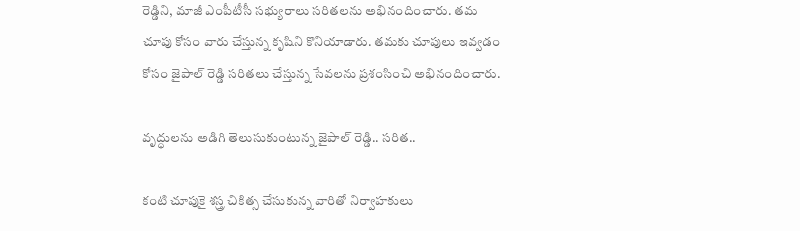రెడ్డిని, మాజీ ఎంపీటీసీ సభ్యురాలు సరితలను అభినందించారు. తమ చూపు కోసం వారు చేస్తున్న కృషిని కొనియాడారు. తమకు చూపులు ఇవ్వడం కోసం జైపాల్ రెడ్డి సరితలు చేస్తున్న సేవలను ప్రశంసించి అభినందించారు.

వృద్ధులను అడిగి తెలుసుకుంటున్న జైపాల్ రెడ్డి.. సరిత..

కంటి చూపుకై శస్త్ర చికిత్స చేసుకున్న వారితో నిర్వాహకులు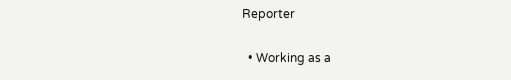Reporter

  • Working as a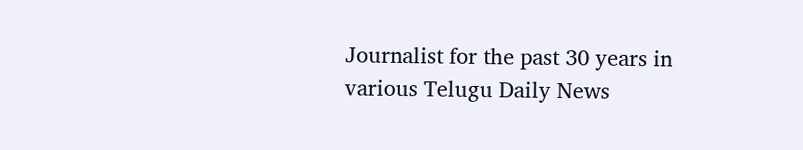Journalist for the past 30 years in various Telugu Daily News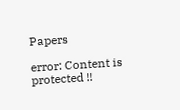Papers

error: Content is protected !!